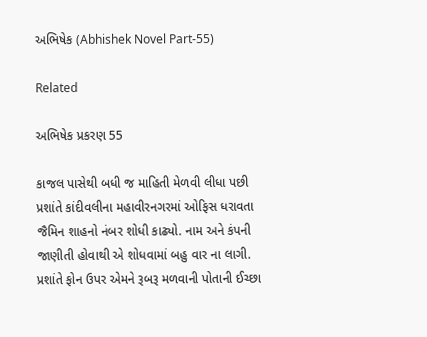અભિષેક (Abhishek Novel Part-55)

Related

અભિષેક પ્રકરણ 55

કાજલ પાસેથી બધી જ માહિતી મેળવી લીધા પછી પ્રશાંતે કાંદીવલીના મહાવીરનગરમાં ઓફિસ ધરાવતા જૈમિન શાહનો નંબર શોધી કાઢ્યો. નામ અને કંપની જાણીતી હોવાથી એ શોધવામાં બહુ વાર ના લાગી. પ્રશાંતે ફોન ઉપર એમને રૂબરૂ મળવાની પોતાની ઈચ્છા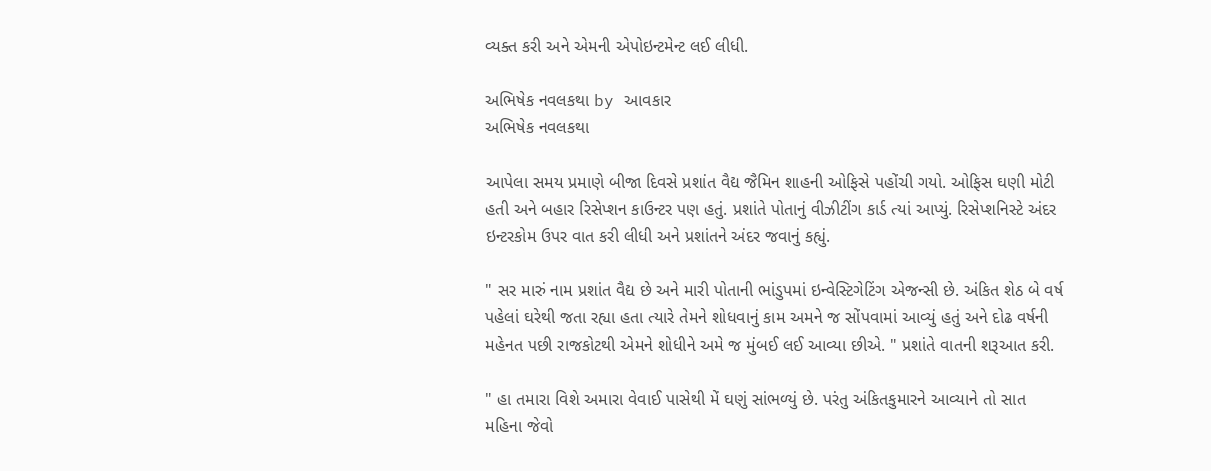વ્યક્ત કરી અને એમની એપોઇન્ટમેન્ટ લઈ લીધી.

અભિષેક નવલકથા by આવકાર
અભિષેક નવલકથા

આપેલા સમય પ્રમાણે બીજા દિવસે પ્રશાંત વૈદ્ય જૈમિન શાહની ઓફિસે પહોંચી ગયો. ઓફિસ ઘણી મોટી હતી અને બહાર રિસેપ્શન કાઉન્ટર પણ હતું. પ્રશાંતે પોતાનું વીઝીટીંગ કાર્ડ ત્યાં આપ્યું. રિસેપ્શનિસ્ટે અંદર ઇન્ટરકોમ ઉપર વાત કરી લીધી અને પ્રશાંતને અંદર જવાનું કહ્યું.

" સર મારું નામ પ્રશાંત વૈદ્ય છે અને મારી પોતાની ભાંડુપમાં ઇન્વેસ્ટિગેટિંગ એજન્સી છે. અંકિત શેઠ બે વર્ષ પહેલાં ઘરેથી જતા રહ્યા હતા ત્યારે તેમને શોધવાનું કામ અમને જ સોંપવામાં આવ્યું હતું અને દોઢ વર્ષની મહેનત પછી રાજકોટથી એમને શોધીને અમે જ મુંબઈ લઈ આવ્યા છીએ. " પ્રશાંતે વાતની શરૂઆત કરી.

" હા તમારા વિશે અમારા વેવાઈ પાસેથી મેં ઘણું સાંભળ્યું છે. પરંતુ અંકિતકુમારને આવ્યાને તો સાત મહિના જેવો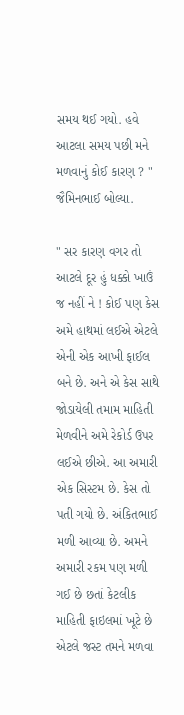સમય થઈ ગયો. હવે આટલા સમય પછી મને મળવાનું કોઈ કારણ ? " જૈમિનભાઈ બોલ્યા.

" સર કારણ વગર તો આટલે દૂર હું ધક્કો ખાઉં જ નહીં ને ! કોઈ પણ કેસ અમે હાથમાં લઈએ એટલે એની એક આખી ફાઈલ બને છે. અને એ કેસ સાથે જોડાયેલી તમામ માહિતી મેળવીને અમે રેકોર્ડ ઉપર લઈએ છીએ. આ અમારી એક સિસ્ટમ છે. કેસ તો પતી ગયો છે. અંકિતભાઈ મળી આવ્યા છે. અમને અમારી રકમ પણ મળી ગઈ છે છતાં કેટલીક માહિતી ફાઇલમાં ખૂટે છે એટલે જસ્ટ તમને મળવા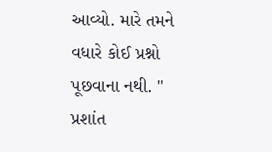આવ્યો. મારે તમને વધારે કોઈ પ્રશ્નો પૂછવાના નથી. " પ્રશાંત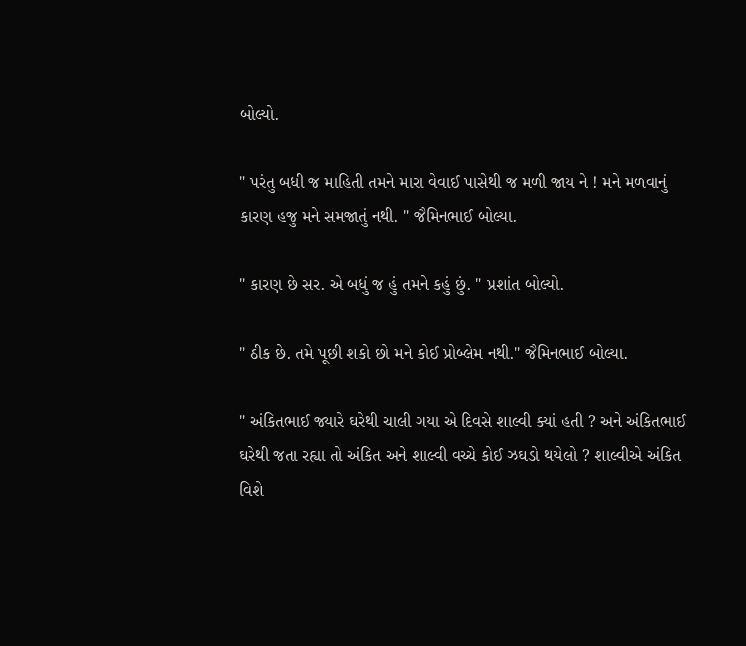બોલ્યો.

" પરંતુ બધી જ માહિતી તમને મારા વેવાઈ પાસેથી જ મળી જાય ને ! મને મળવાનું કારણ હજુ મને સમજાતું નથી. " જૈમિનભાઈ બોલ્યા.

" કારણ છે સર. એ બધું જ હું તમને કહું છું. " પ્રશાંત બોલ્યો.

" ઠીક છે. તમે પૂછી શકો છો મને કોઈ પ્રોબ્લેમ નથી." જૈમિનભાઈ બોલ્યા.

" અંકિતભાઈ જ્યારે ઘરેથી ચાલી ગયા એ દિવસે શાલ્વી ક્યાં હતી ? અને અંકિતભાઈ ઘરેથી જતા રહ્યા તો અંકિત અને શાલ્વી વચ્ચે કોઈ ઝઘડો થયેલો ? શાલ્વીએ અંકિત વિશે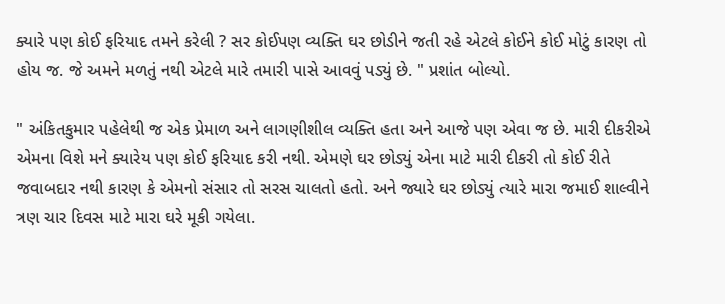ક્યારે પણ કોઈ ફરિયાદ તમને કરેલી ? સર કોઈપણ વ્યક્તિ ઘર છોડીને જતી રહે એટલે કોઈને કોઈ મોટું કારણ તો હોય જ. જે અમને મળતું નથી એટલે મારે તમારી પાસે આવવું પડ્યું છે. " પ્રશાંત બોલ્યો.

" અંકિતકુમાર પહેલેથી જ એક પ્રેમાળ અને લાગણીશીલ વ્યક્તિ હતા અને આજે પણ એવા જ છે. મારી દીકરીએ એમના વિશે મને ક્યારેય પણ કોઈ ફરિયાદ કરી નથી. એમણે ઘર છોડ્યું એના માટે મારી દીકરી તો કોઈ રીતે જવાબદાર નથી કારણ કે એમનો સંસાર તો સરસ ચાલતો હતો. અને જ્યારે ઘર છોડ્યું ત્યારે મારા જમાઈ શાલ્વીને ત્રણ ચાર દિવસ માટે મારા ઘરે મૂકી ગયેલા.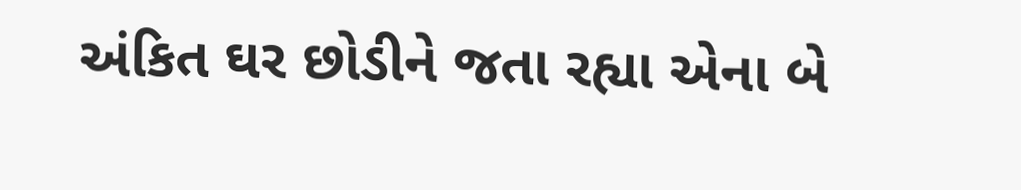અંકિત ઘર છોડીને જતા રહ્યા એના બે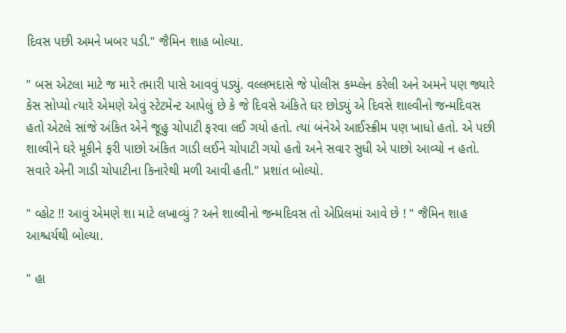દિવસ પછી અમને ખબર પડી." જૈમિન શાહ બોલ્યા.

" બસ એટલા માટે જ મારે તમારી પાસે આવવું પડ્યું. વલ્લભદાસે જે પોલીસ કમ્પ્લેન કરેલી અને અમને પણ જ્યારે કેસ સોપ્યો ત્યારે એમણે એવું સ્ટેટમેન્ટ આપેલું છે કે જે દિવસે અંકિતે ઘર છોડ્યું એ દિવસે શાલ્વીનો જન્મદિવસ હતો એટલે સાંજે અંકિત એને જૂહુ ચોપાટી ફરવા લઈ ગયો હતો. ત્યાં બંનેએ આઈસ્ક્રીમ પણ ખાધો હતો. એ પછી શાલ્વીને ઘરે મૂકીને ફરી પાછો અંકિત ગાડી લઈને ચોપાટી ગયો હતો અને સવાર સુધી એ પાછો આવ્યો ન હતો. સવારે એની ગાડી ચોપાટીના કિનારેથી મળી આવી હતી." પ્રશાંત બોલ્યો.

" વ્હોટ !! આવું એમણે શા માટે લખાવ્યું ? અને શાલ્વીનો જન્મદિવસ તો એપ્રિલમાં આવે છે ! " જૈમિન શાહ આશ્ચર્યથી બોલ્યા.

" હા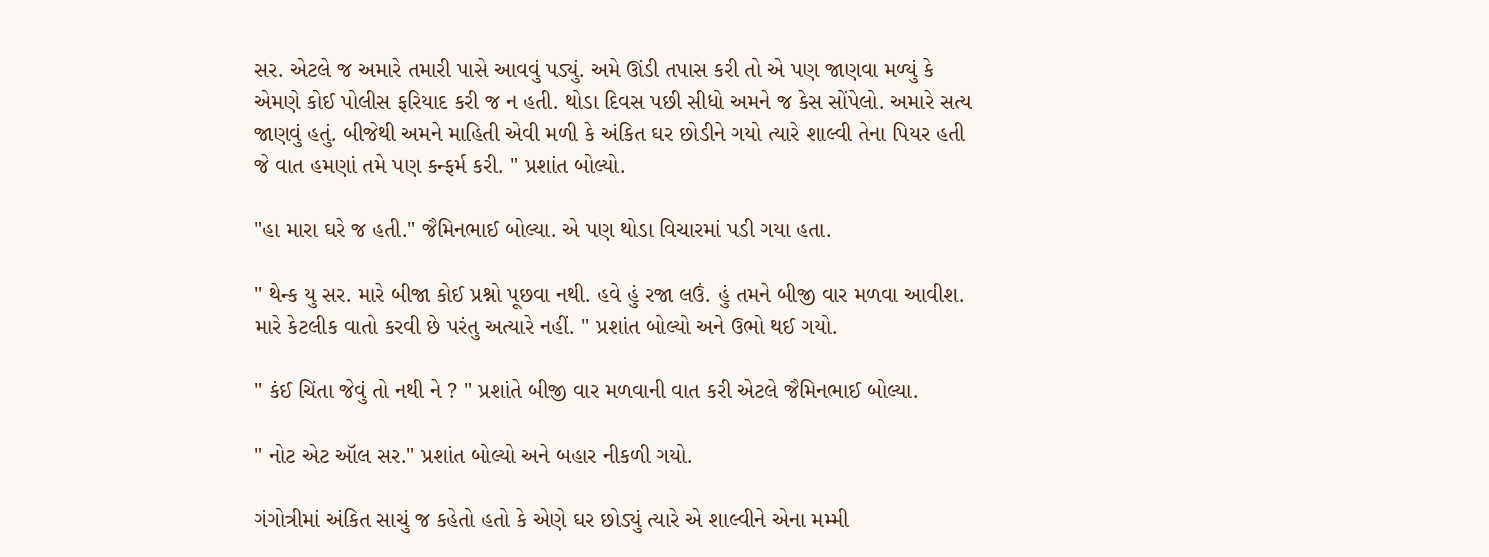સર. એટલે જ અમારે તમારી પાસે આવવું પડ્યું. અમે ઊંડી તપાસ કરી તો એ પણ જાણવા મળ્યું કે એમણે કોઈ પોલીસ ફરિયાદ કરી જ ન હતી. થોડા દિવસ પછી સીધો અમને જ કેસ સોંપેલો. અમારે સત્ય જાણવું હતું. બીજેથી અમને માહિતી એવી મળી કે અંકિત ઘર છોડીને ગયો ત્યારે શાલ્વી તેના પિયર હતી જે વાત હમણાં તમે પણ કન્ફર્મ કરી. " પ્રશાંત બોલ્યો.

"હા મારા ઘરે જ હતી." જૈમિનભાઈ બોલ્યા. એ પણ થોડા વિચારમાં પડી ગયા હતા.

" થેન્ક યુ સર. મારે બીજા કોઈ પ્રશ્નો પૂછવા નથી. હવે હું રજા લઉં. હું તમને બીજી વાર મળવા આવીશ. મારે કેટલીક વાતો કરવી છે પરંતુ અત્યારે નહીં. " પ્રશાંત બોલ્યો અને ઉભો થઈ ગયો.

" કંઈ ચિંતા જેવું તો નથી ને ? " પ્રશાંતે બીજી વાર મળવાની વાત કરી એટલે જૈમિનભાઈ બોલ્યા.

" નોટ એટ ઑલ સર." પ્રશાંત બોલ્યો અને બહાર નીકળી ગયો.

ગંગોત્રીમાં અંકિત સાચું જ કહેતો હતો કે એણે ઘર છોડ્યું ત્યારે એ શાલ્વીને એના મમ્મી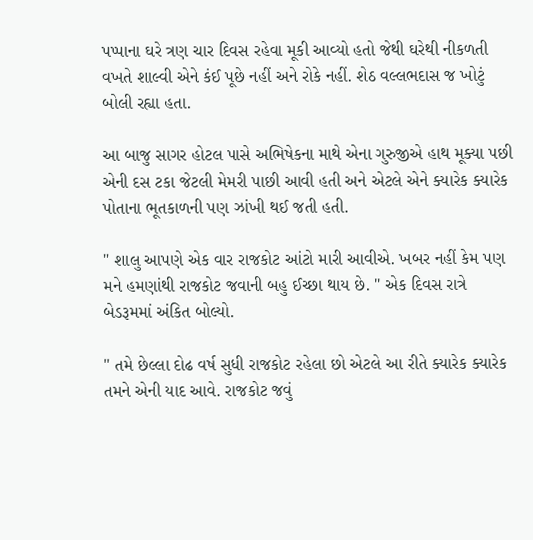પપ્પાના ઘરે ત્રણ ચાર દિવસ રહેવા મૂકી આવ્યો હતો જેથી ઘરેથી નીકળતી વખતે શાલ્વી એને કંઈ પૂછે નહીં અને રોકે નહીં. શેઠ વલ્લભદાસ જ ખોટું બોલી રહ્યા હતા.

આ બાજુ સાગર હોટલ પાસે અભિષેકના માથે એના ગુરુજીએ હાથ મૂક્યા પછી એની દસ ટકા જેટલી મેમરી પાછી આવી હતી અને એટલે એને ક્યારેક ક્યારેક પોતાના ભૂતકાળની પણ ઝાંખી થઈ જતી હતી.

" શાલુ આપણે એક વાર રાજકોટ આંટો મારી આવીએ. ખબર નહીં કેમ પણ મને હમણાંથી રાજકોટ જવાની બહુ ઈચ્છા થાય છે. " એક દિવસ રાત્રે બેડરૂમમાં અંકિત બોલ્યો.

" તમે છેલ્લા દોઢ વર્ષ સુધી રાજકોટ રહેલા છો એટલે આ રીતે ક્યારેક ક્યારેક તમને એની યાદ આવે. રાજકોટ જવું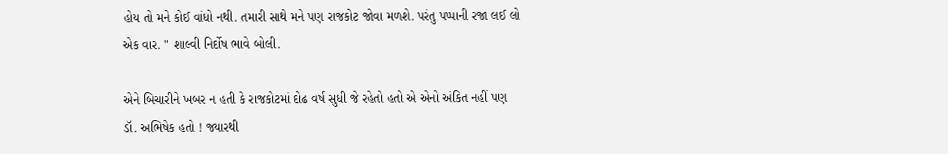હોય તો મને કોઈ વાંધો નથી. તમારી સાથે મને પણ રાજકોટ જોવા મળશે. પરંતુ પપ્પાની રજા લઈ લો એક વાર. " શાલ્વી નિર્દોષ ભાવે બોલી.

એને બિચારીને ખબર ન હતી કે રાજકોટમાં દોઢ વર્ષ સુધી જે રહેતો હતો એ એનો અંકિત નહીં પણ ડૉ. અભિષેક હતો ! જ્યારથી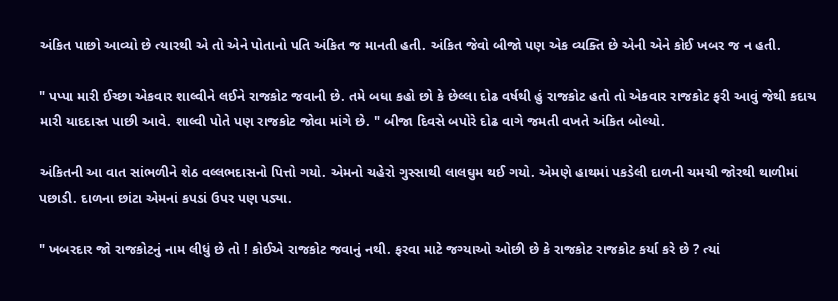અંકિત પાછો આવ્યો છે ત્યારથી એ તો એને પોતાનો પતિ અંકિત જ માનતી હતી. અંકિત જેવો બીજો પણ એક વ્યક્તિ છે એની એને કોઈ ખબર જ ન હતી.

" પપ્પા મારી ઈચ્છા એકવાર શાલ્વીને લઈને રાજકોટ જવાની છે. તમે બધા કહો છો કે છેલ્લા દોઢ વર્ષથી હું રાજકોટ હતો તો એકવાર રાજકોટ ફરી આવું જેથી કદાચ મારી યાદદાસ્ત પાછી આવે. શાલ્વી પોતે પણ રાજકોટ જોવા માંગે છે. " બીજા દિવસે બપોરે દોઢ વાગે જમતી વખતે અંકિત બોલ્યો.

અંકિતની આ વાત સાંભળીને શેઠ વલ્લભદાસનો પિત્તો ગયો. એમનો ચહેરો ગુસ્સાથી લાલઘુમ થઈ ગયો. એમણે હાથમાં પકડેલી દાળની ચમચી જોરથી થાળીમાં પછાડી. દાળના છાંટા એમનાં કપડાં ઉપર પણ પડ્યા.

" ખબરદાર જો રાજકોટનું નામ લીધું છે તો ! કોઈએ રાજકોટ જવાનું નથી. ફરવા માટે જગ્યાઓ ઓછી છે કે રાજકોટ રાજકોટ કર્યા કરે છે ? ત્યાં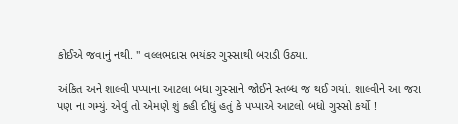કોઈએ જવાનું નથી. " વલ્લભદાસ ભયંકર ગુસ્સાથી બરાડી ઉઠ્યા.

અંકિત અને શાલ્વી પપ્પાના આટલા બધા ગુસ્સાને જોઈને સ્તબ્ધ જ થઈ ગયાં. શાલ્વીને આ જરા પણ ના ગમ્યું. એવું તો એમણે શું કહી દીધું હતું કે પપ્પાએ આટલો બધો ગુસ્સો કર્યો !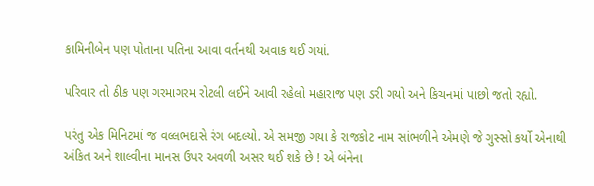કામિનીબેન પણ પોતાના પતિના આવા વર્તનથી અવાક થઈ ગયાં.

પરિવાર તો ઠીક પણ ગરમાગરમ રોટલી લઈને આવી રહેલો મહારાજ પણ ડરી ગયો અને કિચનમાં પાછો જતો રહ્યો.

પરંતુ એક મિનિટમાં જ વલ્લભદાસે રંગ બદલ્યો. એ સમજી ગયા કે રાજકોટ નામ સાંભળીને એમણે જે ગુસ્સો કર્યો એનાથી અંકિત અને શાલ્વીના માનસ ઉપર અવળી અસર થઈ શકે છે ! એ બંનેના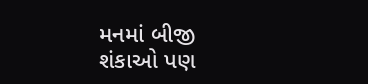મનમાં બીજી શંકાઓ પણ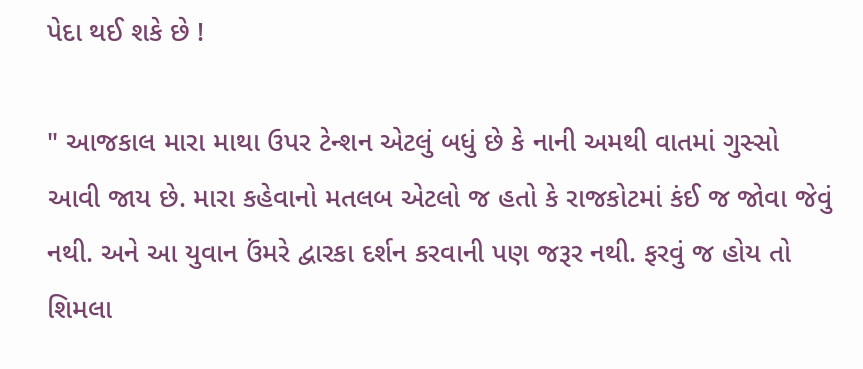પેદા થઈ શકે છે !

" આજકાલ મારા માથા ઉપર ટેન્શન એટલું બધું છે કે નાની અમથી વાતમાં ગુસ્સો આવી જાય છે. મારા કહેવાનો મતલબ એટલો જ હતો કે રાજકોટમાં કંઈ જ જોવા જેવું નથી. અને આ યુવાન ઉંમરે દ્વારકા દર્શન કરવાની પણ જરૂર નથી. ફરવું જ હોય તો શિમલા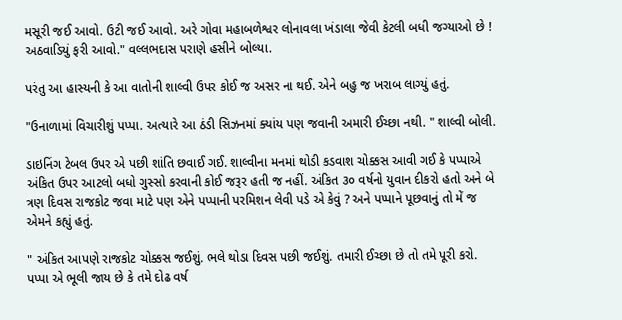મસૂરી જઈ આવો. ઉટી જઈ આવો. અરે ગોવા મહાબળેશ્વર લોનાવલા ખંડાલા જેવી કેટલી બધી જગ્યાઓ છે ! અઠવાડિયું ફરી આવો." વલ્લભદાસ પરાણે હસીને બોલ્યા.

પરંતુ આ હાસ્યની કે આ વાતોની શાલ્વી ઉપર કોઈ જ અસર ના થઈ. એને બહુ જ ખરાબ લાગ્યું હતું.

"ઉનાળામાં વિચારીશું પપ્પા. અત્યારે આ ઠંડી સિઝનમાં ક્યાંય પણ જવાની અમારી ઈચ્છા નથી. " શાલ્વી બોલી.

ડાઇનિંગ ટેબલ ઉપર એ પછી શાંતિ છવાઈ ગઈ. શાલ્વીના મનમાં થોડી કડવાશ ચોક્કસ આવી ગઈ કે પપ્પાએ અંકિત ઉપર આટલો બધો ગુસ્સો કરવાની કોઈ જરૂર હતી જ નહીં. અંકિત ૩૦ વર્ષનો યુવાન દીકરો હતો અને બે ત્રણ દિવસ રાજકોટ જવા માટે પણ એને પપ્પાની પરમિશન લેવી પડે એ કેવું ? અને પપ્પાને પૂછવાનું તો મેં જ એમને કહ્યું હતું.

" અંકિત આપણે રાજકોટ ચોક્કસ જઈશું. ભલે થોડા દિવસ પછી જઈશું. તમારી ઈચ્છા છે તો તમે પૂરી કરો. પપ્પા એ ભૂલી જાય છે કે તમે દોઢ વર્ષ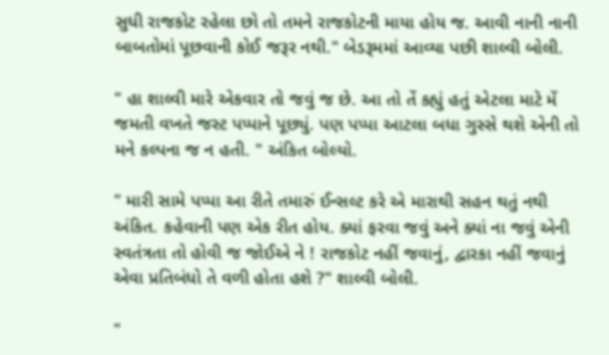સુધી રાજકોટ રહેલા છો તો તમને રાજકોટની માયા હોય જ. આવી નાની નાની બાબતોમાં પૂછવાની કોઈ જરૂર નથી." બેડરૂમમાં આવ્યા પછી શાલ્વી બોલી.

" હા શાલ્વી મારે એકવાર તો જવું જ છે. આ તો તેં કહ્યું હતું એટલા માટે મેં જમતી વખતે જસ્ટ પપ્પાને પૂછ્યું. પણ પપ્પા આટલા બધા ગુસ્સે થશે એની તો મને કલ્પના જ ન હતી. " અંકિત બોલ્યો.

" મારી સામે પપ્પા આ રીતે તમારું ઈન્સલ્ટ કરે એ મારાથી સહન થતું નથી અંકિત. કહેવાની પણ એક રીત હોય. ક્યાં ફરવા જવું અને ક્યાં ના જવું એની સ્વતંત્રતા તો હોવી જ જોઈએ ને ! રાજકોટ નહીં જવાનું, દ્વારકા નહીં જવાનું એવા પ્રતિબંધો તે વળી હોતા હશે ?" શાલ્વી બોલી.

"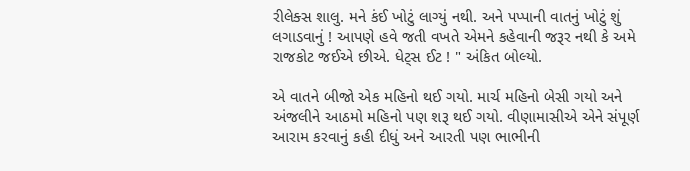રીલેક્સ શાલુ. મને કંઈ ખોટું લાગ્યું નથી. અને પપ્પાની વાતનું ખોટું શું લગાડવાનું ! આપણે હવે જતી વખતે એમને કહેવાની જરૂર નથી કે અમે રાજકોટ જઈએ છીએ. ધેટ્સ ઈટ ! " અંકિત બોલ્યો.

એ વાતને બીજો એક મહિનો થઈ ગયો. માર્ચ મહિનો બેસી ગયો અને અંજલીને આઠમો મહિનો પણ શરૂ થઈ ગયો. વીણામાસીએ એને સંપૂર્ણ આરામ કરવાનું કહી દીધું અને આરતી પણ ભાભીની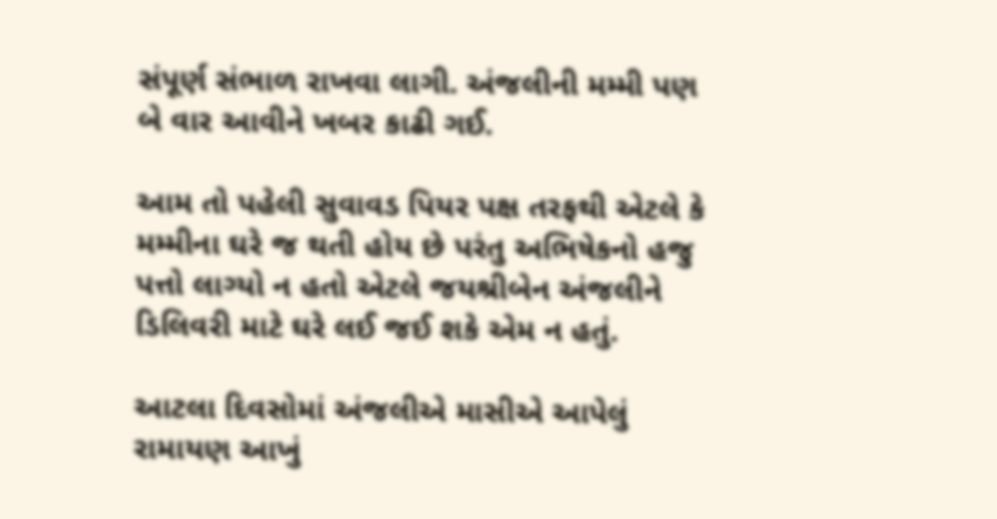સંપૂર્ણ સંભાળ રાખવા લાગી. અંજલીની મમ્મી પણ બે વાર આવીને ખબર કાઢી ગઈ.

આમ તો પહેલી સુવાવડ પિયર પક્ષ તરફથી એટલે કે મમ્મીના ઘરે જ થતી હોય છે પરંતુ અભિષેકનો હજુ પત્તો લાગ્યો ન હતો એટલે જયશ્રીબેન અંજલીને ડિલિવરી માટે ઘરે લઈ જઈ શકે એમ ન હતું.

આટલા દિવસોમાં અંજલીએ માસીએ આપેલું રામાયણ આખું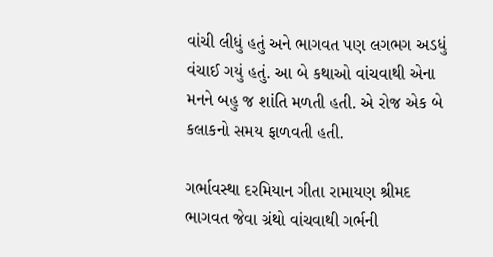વાંચી લીધું હતું અને ભાગવત પણ લગભગ અડધું વંચાઈ ગયું હતું. આ બે કથાઓ વાંચવાથી એના મનને બહુ જ શાંતિ મળતી હતી. એ રોજ એક બે કલાકનો સમય ફાળવતી હતી.

ગર્ભાવસ્થા દરમિયાન ગીતા રામાયણ શ્રીમદ ભાગવત જેવા ગ્રંથો વાંચવાથી ગર્ભની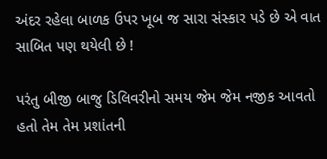અંદર રહેલા બાળક ઉપર ખૂબ જ સારા સંસ્કાર પડે છે એ વાત સાબિત પણ થયેલી છે !

પરંતુ બીજી બાજુ ડિલિવરીનો સમય જેમ જેમ નજીક આવતો હતો તેમ તેમ પ્રશાંતની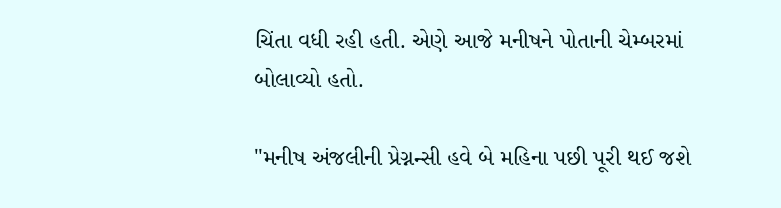ચિંતા વધી રહી હતી. એણે આજે મનીષને પોતાની ચેમ્બરમાં બોલાવ્યો હતો.

"મનીષ અંજલીની પ્રેગ્નન્સી હવે બે મહિના પછી પૂરી થઈ જશે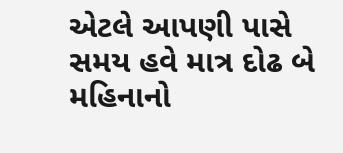એટલે આપણી પાસે સમય હવે માત્ર દોઢ બે મહિનાનો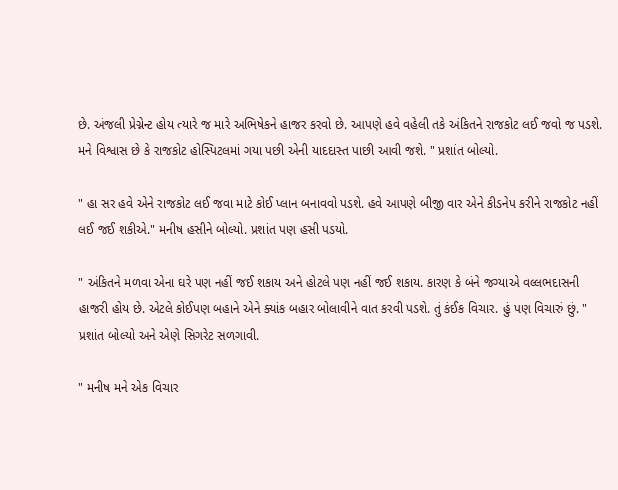છે. અંજલી પ્રેગ્નેન્ટ હોય ત્યારે જ મારે અભિષેકને હાજર કરવો છે. આપણે હવે વહેલી તકે અંકિતને રાજકોટ લઈ જવો જ પડશે. મને વિશ્વાસ છે કે રાજકોટ હોસ્પિટલમાં ગયા પછી એની યાદદાસ્ત પાછી આવી જશે. " પ્રશાંત બોલ્યો.

" હા સર હવે એને રાજકોટ લઈ જવા માટે કોઈ પ્લાન બનાવવો પડશે. હવે આપણે બીજી વાર એને કીડનેપ કરીને રાજકોટ નહીં લઈ જઈ શકીએ." મનીષ હસીને બોલ્યો. પ્રશાંત પણ હસી પડયો.

" અંકિતને મળવા એના ઘરે પણ નહીં જઈ શકાય અને હોટલે પણ નહીં જઈ શકાય. કારણ કે બંને જગ્યાએ વલ્લભદાસની હાજરી હોય છે. એટલે કોઈપણ બહાને એને ક્યાંક બહાર બોલાવીને વાત કરવી પડશે. તું કંઈક વિચાર. હું પણ વિચારું છું. " પ્રશાંત બોલ્યો અને એણે સિગરેટ સળગાવી.

" મનીષ મને એક વિચાર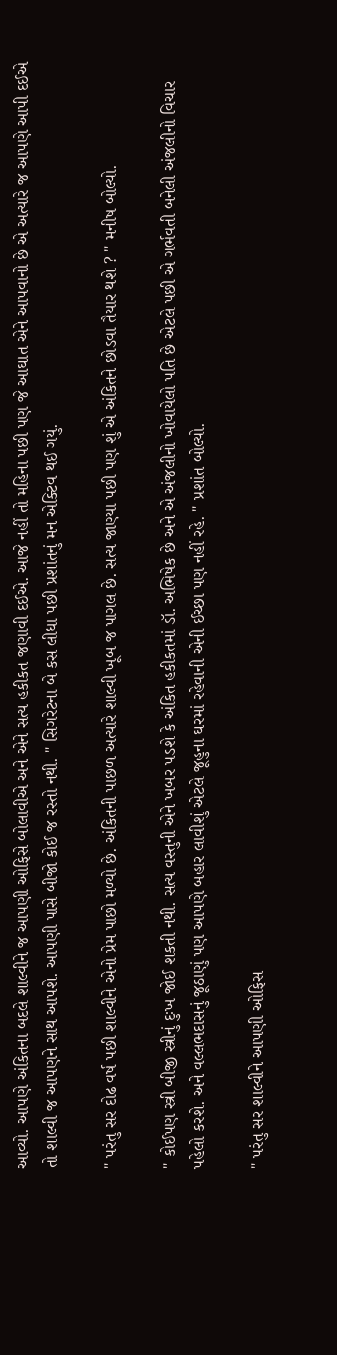આવ્યો. આપણે અંકિતના બદલે શાલ્વીને જ આપણી ઓફિસે બોલાવીએ અને એને સત્ય હકીકત જણાવી દઈએ. આજે નહીં તો મહિના પછી પણ જે આઘાત એને આપવાનો છે એ અત્યારે જ આપણે આપી દઈએ તો શાલ્વી જ આપણને સાથ આપશે. આપણી પાસે બીજો કોઈ જ રસ્તો નથી. " સિગરેટના બે કસ લીધા પછી પ્રશાંતનું મન એક્ટિવ થઈ ગયું.

" પરંતુ સર દોઢ વર્ષ પછી શાલ્વીને એનો પ્રેમ પાછો મળ્યો છે. અંકિતની પાછળ અત્યારે શાલ્વી ખૂબ જ પાગલ છે. સત્ય જાણ્યા પછી પણ શું એ અંકિતને છોડવા તૈયાર થશે ? " મનીષ બોલ્યો.

" કોઈપણ સ્ત્રી બીજી સ્ત્રીનું દુઃખ જોઈ શકતી નથી. સત્ય વસ્તુની એને ખબર પડશે કે અંકિત હકીકતમાં ડૉ. અભિષેક છે અને એ અંજલીનો ખોવાયેલો પતિ છે એટલે પછી એ ગર્ભવતી બનેલી અંજલીનો વિચાર પહેલો કરશે. અને વલ્લભદાસનું જૂઠાણું પણ આપણે બહાર લાવીશું એટલે જૂહુના ઘરમાં રહેવાની એની ઈચ્છા પણ નહીં રહે. " પ્રશાંત બોલ્યો.

" પરંતુ સર શાલ્વીને આપણી ઓફિસ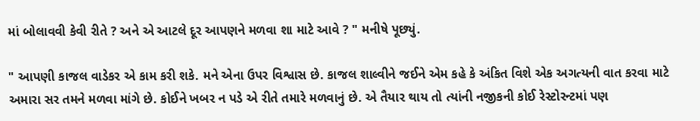માં બોલાવવી કેવી રીતે ? અને એ આટલે દૂર આપણને મળવા શા માટે આવે ? " મનીષે પૂછ્યું.

" આપણી કાજલ વાડેકર એ કામ કરી શકે. મને એના ઉપર વિશ્વાસ છે. કાજલ શાલ્વીને જઈને એમ કહે કે અંકિત વિશે એક અગત્યની વાત કરવા માટે અમારા સર તમને મળવા માંગે છે. કોઈને ખબર ન પડે એ રીતે તમારે મળવાનું છે. એ તૈયાર થાય તો ત્યાંની નજીકની કોઈ રેસ્ટોરન્ટમાં પણ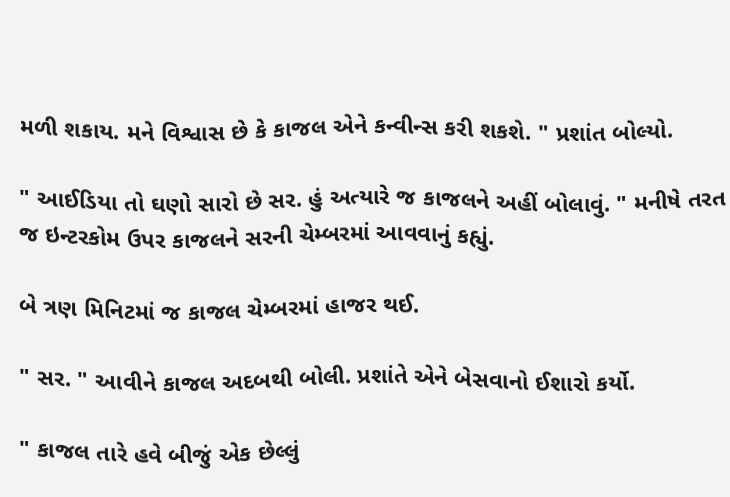મળી શકાય. મને વિશ્વાસ છે કે કાજલ એને કન્વીન્સ કરી શકશે. " પ્રશાંત બોલ્યો.

" આઈડિયા તો ઘણો સારો છે સર. હું અત્યારે જ કાજલને અહીં બોલાવું. " મનીષે તરત જ ઇન્ટરકોમ ઉપર કાજલને સરની ચેમ્બરમાં આવવાનું કહ્યું.

બે ત્રણ મિનિટમાં જ કાજલ ચેમ્બરમાં હાજર થઈ.

" સર. " આવીને કાજલ અદબથી બોલી. પ્રશાંતે એને બેસવાનો ઈશારો કર્યો.

" કાજલ તારે હવે બીજું એક છેલ્લું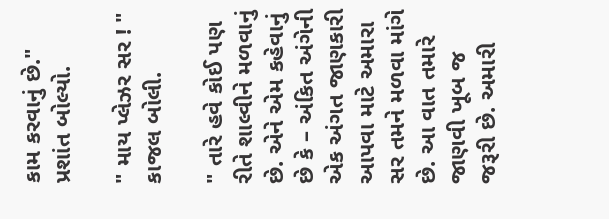કામ કરવાનું છે." પ્રશાંત બોલ્યો.

" માય પ્લેઝર સર ! " કાજલ બોલી.

" તારે હવે કોઈ પણ રીતે શાલ્વીને મળવાનું છે. એને એમ કહેવાનું છે કે – અંકિત અંગેની એક અંગત જાણકારી આપવા માટે અમારા સર તમને મળવા માંગે છે. આ વાત તમારે જાણવી ખૂબ જ જરૂરી છે. અમારી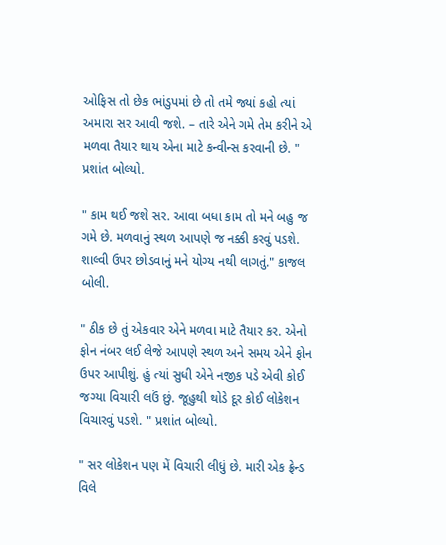ઓફિસ તો છેક ભાંડુપમાં છે તો તમે જ્યાં કહો ત્યાં અમારા સર આવી જશે. – તારે એને ગમે તેમ કરીને એ મળવા તૈયાર થાય એના માટે કન્વીન્સ કરવાની છે. " પ્રશાંત બોલ્યો.

" કામ થઈ જશે સર. આવા બધા કામ તો મને બહુ જ ગમે છે. મળવાનું સ્થળ આપણે જ નક્કી કરવું પડશે. શાલ્વી ઉપર છોડવાનું મને યોગ્ય નથી લાગતું." કાજલ બોલી.

" ઠીક છે તું એકવાર એને મળવા માટે તૈયાર કર. એનો ફોન નંબર લઈ લેજે આપણે સ્થળ અને સમય એને ફોન ઉપર આપીશું. હું ત્યાં સુધી એને નજીક પડે એવી કોઈ જગ્યા વિચારી લઉં છું. જૂહુથી થોડે દૂર કોઈ લોકેશન વિચારવું પડશે. " પ્રશાંત બોલ્યો.

" સર લોકેશન પણ મેં વિચારી લીધું છે. મારી એક ફ્રેન્ડ વિલે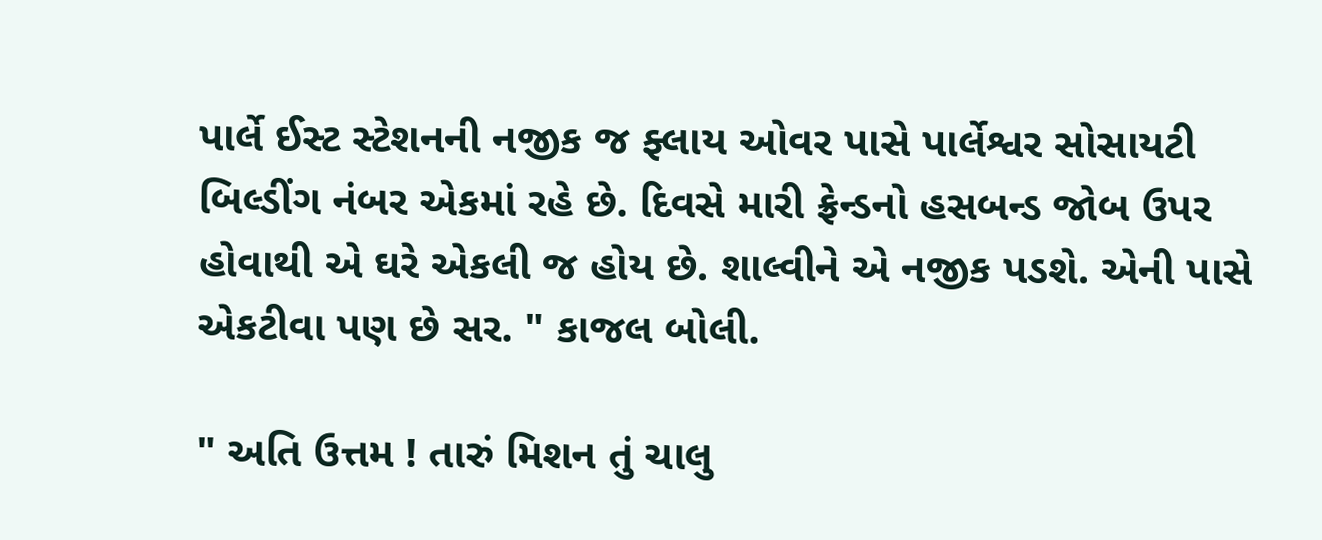પાર્લે ઈસ્ટ સ્ટેશનની નજીક જ ફ્લાય ઓવર પાસે પાર્લેશ્વર સોસાયટી બિલ્ડીંગ નંબર એકમાં રહે છે. દિવસે મારી ફ્રેન્ડનો હસબન્ડ જોબ ઉપર હોવાથી એ ઘરે એકલી જ હોય છે. શાલ્વીને એ નજીક પડશે. એની પાસે એકટીવા પણ છે સર. " કાજલ બોલી.

" અતિ ઉત્તમ ! તારું મિશન તું ચાલુ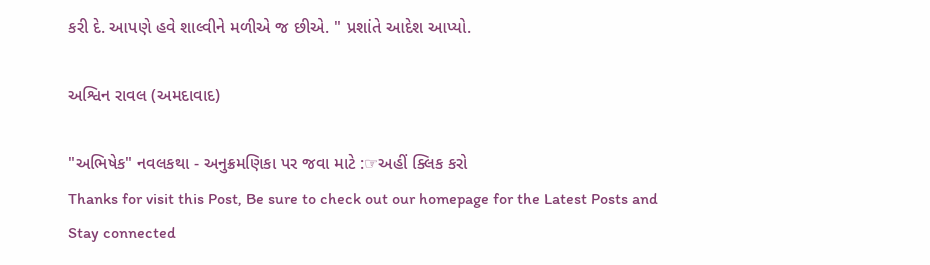કરી દે. આપણે હવે શાલ્વીને મળીએ જ છીએ. " પ્રશાંતે આદેશ આપ્યો.

અશ્વિન રાવલ (અમદાવાદ)

"અભિષેક" નવલકથા - અનુક્રમણિકા પર જવા માટે :☞અહીં ક્લિક કરો
Thanks for visit this Post, Be sure to check out our homepage for the Latest Posts and Stay connected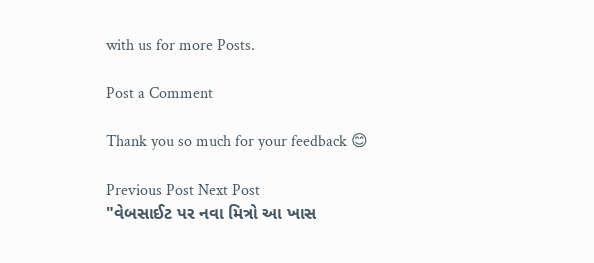with us for more Posts.

Post a Comment

Thank you so much for your feedback 😊

Previous Post Next Post
"વેબસાઈટ પર નવા મિત્રો આ ખાસ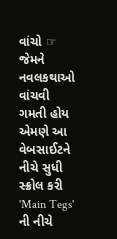વાંચો ☞ જેમને નવલકથાઓ વાંચવી ગમતી હોય એમણે આ વેબસાઈટને નીચે સુધી સ્ક્રોલ કરી 'Main Tegs' ની નીચે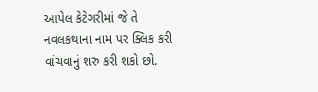આપેલ કેટેગરીમાં જે તે નવલકથાના નામ પર ક્લિક કરી વાંચવાનું શરુ કરી શકો છો.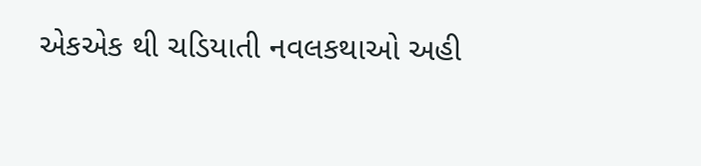એકએક થી ચડિયાતી નવલકથાઓ અહી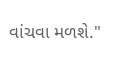વાંચવા મળશે."